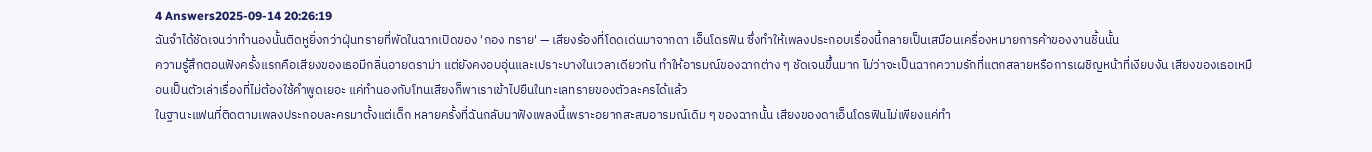4 Answers2025-09-14 20:26:19
ฉันจำได้ชัดเจนว่าทำนองนั้นติดหูยิ่งกว่าฝุ่นทรายที่พัดในฉากเปิดของ 'กอง ทราย' — เสียงร้องที่โดดเด่นมาจากดา เอ็นโดรฟิน ซึ่งทำให้เพลงประกอบเรื่องนี้กลายเป็นเสมือนเครื่องหมายการค้าของงานชิ้นนั้น
ความรู้สึกตอนฟังครั้งแรกคือเสียงของเธอมีกลิ่นอายดราม่า แต่ยังคงอบอุ่นและเปราะบางในเวลาเดียวกัน ทำให้อารมณ์ของฉากต่าง ๆ ชัดเจนขึ้นมาก ไม่ว่าจะเป็นฉากความรักที่แตกสลายหรือการเผชิญหน้าที่เงียบงัน เสียงของเธอเหมือนเป็นตัวเล่าเรื่องที่ไม่ต้องใช้คำพูดเยอะ แค่ทำนองกับโทนเสียงก็พาเราเข้าไปยืนในทะเลทรายของตัวละครได้แล้ว
ในฐานะแฟนที่ติดตามเพลงประกอบละครมาตั้งแต่เด็ก หลายครั้งที่ฉันกลับมาฟังเพลงนี้เพราะอยากสะสมอารมณ์เดิม ๆ ของฉากนั้น เสียงของดาเอ็นโดรฟินไม่เพียงแค่ทำ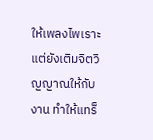ให้เพลงไพเราะ แต่ยังเติมจิตวิญญาณให้กับงาน ทำให้แทร็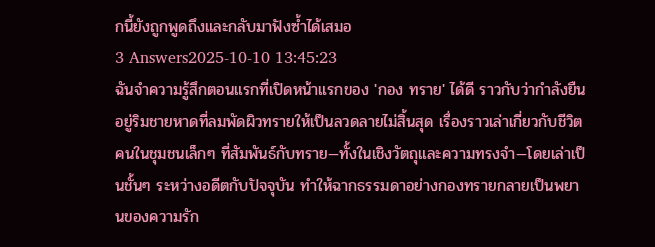กนี้ยังถูกพูดถึงและกลับมาฟังซ้ำได้เสมอ
3 Answers2025-10-10 13:45:23
ฉันจำความรู้สึกตอนแรกที่เปิดหน้าแรกของ 'กอง ทราย' ได้ดี ราวกับว่ากำลังยืนอยู่ริมชายหาดที่ลมพัดผิวทรายให้เป็นลวดลายไม่สิ้นสุด เรื่องราวเล่าเกี่ยวกับชีวิตคนในชุมชนเล็กๆ ที่สัมพันธ์กับทราย—ทั้งในเชิงวัตถุและความทรงจำ—โดยเล่าเป็นชั้นๆ ระหว่างอดีตกับปัจจุบัน ทำให้ฉากธรรมดาอย่างกองทรายกลายเป็นพยานของความรัก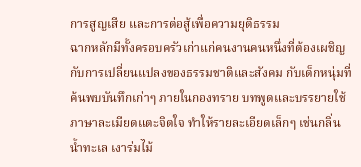การสูญเสีย และการต่อสู้เพื่อความยุติธรรม
ฉากหลักมีทั้งครอบครัวเก่าแก่คนงานคนหนึ่งที่ต้องเผชิญกับการเปลี่ยนแปลงของธรรมชาติและสังคม กับเด็กหนุ่มที่ค้นพบบันทึกเก่าๆ ภายในกองทราย บทพูดและบรรยายใช้ภาษาละเมียดแตะจิตใจ ทำให้รายละเอียดเล็กๆ เช่นกลิ่นน้ำทะเล เงาร่มไม้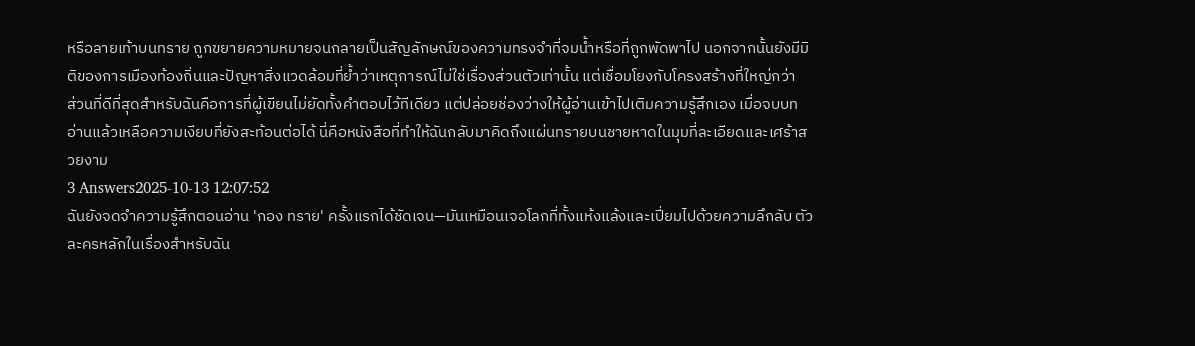หรือลายเท้าบนทราย ถูกขยายความหมายจนกลายเป็นสัญลักษณ์ของความทรงจำที่จมน้ำหรือที่ถูกพัดพาไป นอกจากนั้นยังมีมิติของการเมืองท้องถิ่นและปัญหาสิ่งแวดล้อมที่ย้ำว่าเหตุการณ์ไม่ใช่เรื่องส่วนตัวเท่านั้น แต่เชื่อมโยงกับโครงสร้างที่ใหญ่กว่า
ส่วนที่ดีที่สุดสำหรับฉันคือการที่ผู้เขียนไม่ยัดทั้งคำตอบไว้ทีเดียว แต่ปล่อยช่องว่างให้ผู้อ่านเข้าไปเติมความรู้สึกเอง เมื่อจบบท อ่านแล้วเหลือความเงียบที่ยังสะท้อนต่อได้ นี่คือหนังสือที่ทำให้ฉันกลับมาคิดถึงแผ่นทรายบนชายหาดในมุมที่ละเอียดและเศร้าสวยงาม
3 Answers2025-10-13 12:07:52
ฉันยังจดจำความรู้สึกตอนอ่าน 'กอง ทราย' ครั้งแรกได้ชัดเจน—มันเหมือนเจอโลกที่ทั้งแห้งแล้งและเปี่ยมไปด้วยความลึกลับ ตัวละครหลักในเรื่องสำหรับฉัน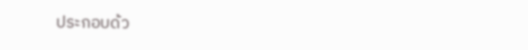ประกอบด้ว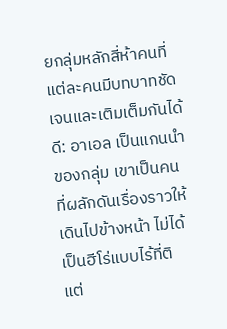ยกลุ่มหลักสี่ห้าคนที่แต่ละคนมีบทบาทชัดเจนและเติมเต็มกันได้ดี: อาเอล เป็นแกนนำของกลุ่ม เขาเป็นคนที่ผลักดันเรื่องราวให้เดินไปข้างหน้า ไม่ได้เป็นฮีโร่แบบไร้ที่ติ แต่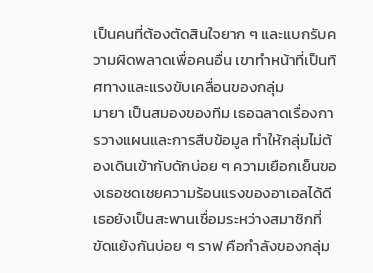เป็นคนที่ต้องตัดสินใจยาก ๆ และแบกรับความผิดพลาดเพื่อคนอื่น เขาทำหน้าที่เป็นทิศทางและแรงขับเคลื่อนของกลุ่ม
มายา เป็นสมองของทีม เธอฉลาดเรื่องการวางแผนและการสืบข้อมูล ทำให้กลุ่มไม่ต้องเดินเข้ากับดักบ่อย ๆ ความเยือกเย็นของเธอชดเชยความร้อนแรงของอาเอลได้ดี เธอยังเป็นสะพานเชื่อมระหว่างสมาชิกที่ขัดแย้งกันบ่อย ๆ ราฟ คือกำลังของกลุ่ม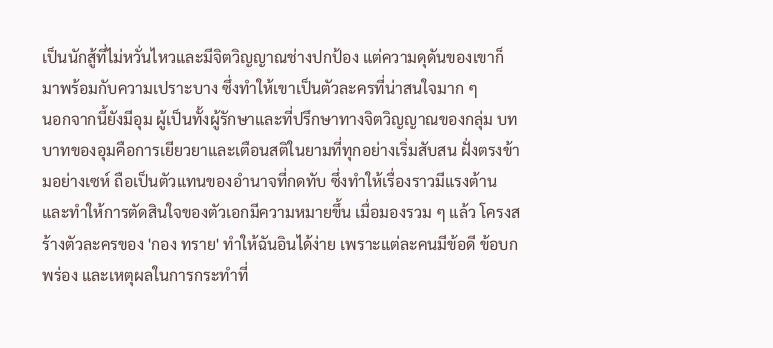เป็นนักสู้ที่ไม่หวั่นไหวและมีจิตวิญญาณช่างปกป้อง แต่ความดุดันของเขาก็มาพร้อมกับความเปราะบาง ซึ่งทำให้เขาเป็นตัวละครที่น่าสนใจมาก ๆ
นอกจากนี้ยังมีอุม ผู้เป็นทั้งผู้รักษาและที่ปรึกษาทางจิตวิญญาณของกลุ่ม บทบาทของอุมคือการเยียวยาและเตือนสติในยามที่ทุกอย่างเริ่มสับสน ฝั่งตรงข้ามอย่างเซห์ ถือเป็นตัวแทนของอำนาจที่กดทับ ซึ่งทำให้เรื่องราวมีแรงต้านและทำให้การตัดสินใจของตัวเอกมีความหมายขึ้น เมื่อมองรวม ๆ แล้ว โครงสร้างตัวละครของ 'กอง ทราย' ทำให้ฉันอินได้ง่าย เพราะแต่ละคนมีข้อดี ข้อบกพร่อง และเหตุผลในการกระทำที่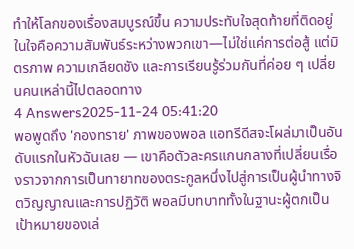ทำให้โลกของเรื่องสมบูรณ์ขึ้น ความประทับใจสุดท้ายที่ติดอยู่ในใจคือความสัมพันธ์ระหว่างพวกเขา—ไม่ใช่แค่การต่อสู้ แต่มิตรภาพ ความเกลียดชัง และการเรียนรู้ร่วมกันที่ค่อย ๆ เปลี่ยนคนเหล่านี้ไปตลอดทาง
4 Answers2025-11-24 05:41:20
พอพูดถึง 'กองทราย' ภาพของพอล แอทรีดีสจะโผล่มาเป็นอันดับแรกในหัวฉันเลย — เขาคือตัวละครแกนกลางที่เปลี่ยนเรื่องราวจากการเป็นทายาทของตระกูลหนึ่งไปสู่การเป็นผู้นำทางจิตวิญญาณและการปฏิวัติ พอลมีบทบาททั้งในฐานะผู้ตกเป็นเป้าหมายของเล่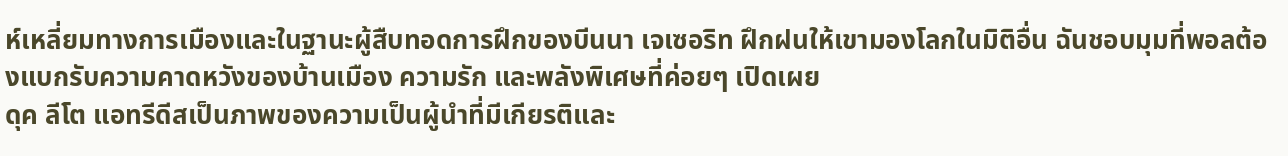ห์เหลี่ยมทางการเมืองและในฐานะผู้สืบทอดการฝึกของบีนนา เจเซอริท ฝึกฝนให้เขามองโลกในมิติอื่น ฉันชอบมุมที่พอลต้องแบกรับความคาดหวังของบ้านเมือง ความรัก และพลังพิเศษที่ค่อยๆ เปิดเผย
ดุค ลีโต แอทรีดีสเป็นภาพของความเป็นผู้นำที่มีเกียรติและ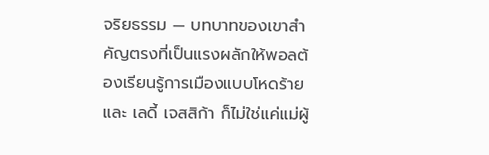จริยธรรม — บทบาทของเขาสำคัญตรงที่เป็นแรงผลักให้พอลต้องเรียนรู้การเมืองแบบโหดร้าย และ เลดี้ เจสสิก้า ก็ไม่ใช่แค่แม่ผู้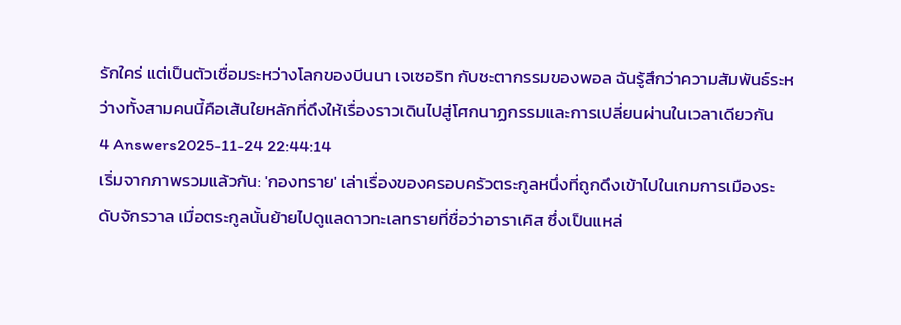รักใคร่ แต่เป็นตัวเชื่อมระหว่างโลกของบีนนา เจเซอริท กับชะตากรรมของพอล ฉันรู้สึกว่าความสัมพันธ์ระหว่างทั้งสามคนนี้คือเส้นใยหลักที่ดึงให้เรื่องราวเดินไปสู่โศกนาฏกรรมและการเปลี่ยนผ่านในเวลาเดียวกัน
4 Answers2025-11-24 22:44:14
เริ่มจากภาพรวมแล้วกัน: 'กองทราย' เล่าเรื่องของครอบครัวตระกูลหนึ่งที่ถูกดึงเข้าไปในเกมการเมืองระดับจักรวาล เมื่อตระกูลนั้นย้ายไปดูแลดาวทะเลทรายที่ชื่อว่าอาราเคิส ซึ่งเป็นแหล่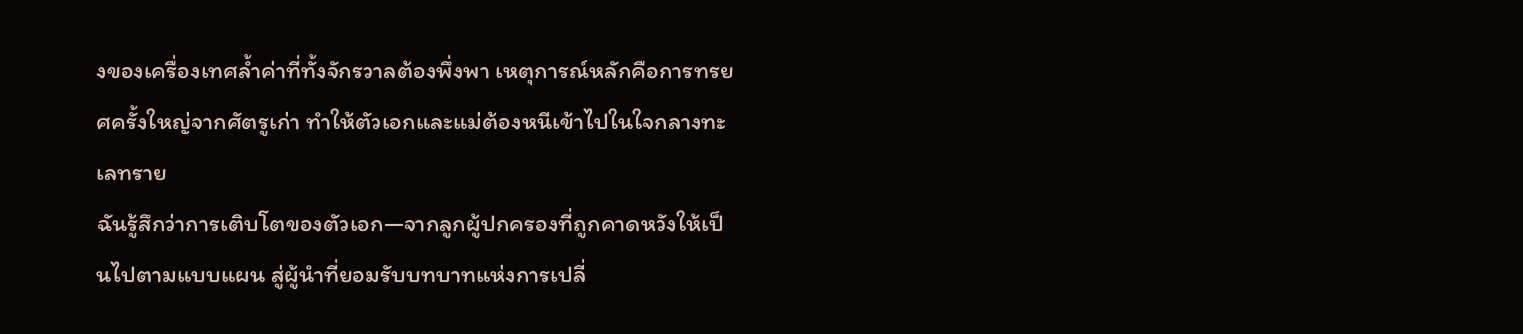งของเครื่องเทศล้ำค่าที่ทั้งจักรวาลต้องพึ่งพา เหตุการณ์หลักคือการทรยศครั้งใหญ่จากศัตรูเก่า ทำให้ตัวเอกและแม่ต้องหนีเข้าไปในใจกลางทะเลทราย
ฉันรู้สึกว่าการเติบโตของตัวเอก—จากลูกผู้ปกครองที่ถูกคาดหวังให้เป็นไปตามแบบแผน สู่ผู้นำที่ยอมรับบทบาทแห่งการเปลี่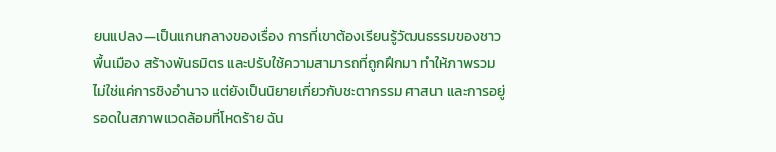ยนแปลง—เป็นแกนกลางของเรื่อง การที่เขาต้องเรียนรู้วัฒนธรรมของชาวพื้นเมือง สร้างพันธมิตร และปรับใช้ความสามารถที่ถูกฝึกมา ทำให้ภาพรวมไม่ใช่แค่การชิงอำนาจ แต่ยังเป็นนิยายเกี่ยวกับชะตากรรม ศาสนา และการอยู่รอดในสภาพแวดล้อมที่โหดร้าย ฉัน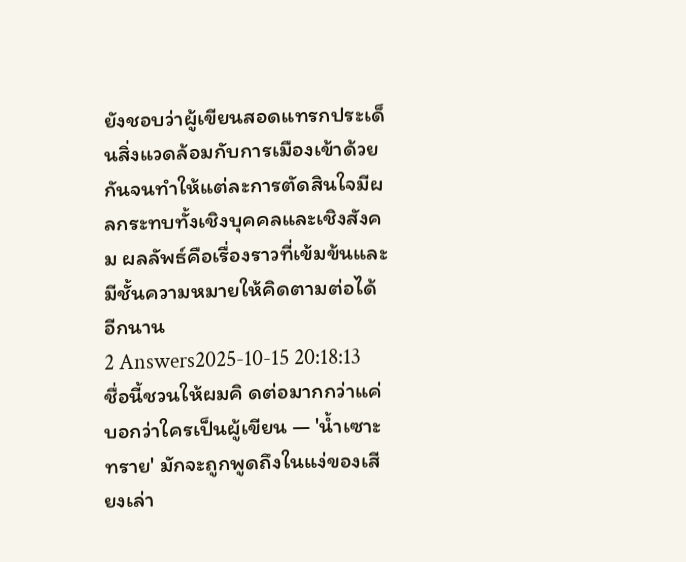ยังชอบว่าผู้เขียนสอดแทรกประเด็นสิ่งแวดล้อมกับการเมืองเข้าด้วยกันจนทำให้แต่ละการตัดสินใจมีผลกระทบทั้งเชิงบุคคลและเชิงสังคม ผลลัพธ์คือเรื่องราวที่เข้มข้นและมีชั้นความหมายให้คิดตามต่อได้อีกนาน
2 Answers2025-10-15 20:18:13
ชื่อนี้ชวนให้ผมคิ ดต่อมากกว่าแค่บอกว่าใครเป็นผู้เขียน — 'น้ำเซาะทราย' มักจะถูกพูดถึงในแง่ของเสียงเล่า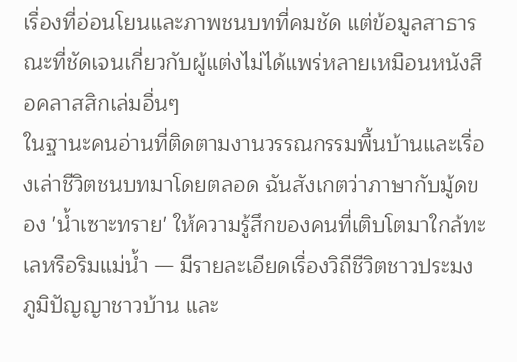เรื่องที่อ่อนโยนและภาพชนบทที่คมชัด แต่ข้อมูลสาธารณะที่ชัดเจนเกี่ยวกับผู้แต่งไม่ได้แพร่หลายเหมือนหนังสือคลาสสิกเล่มอื่นๆ
ในฐานะคนอ่านที่ติดตามงานวรรณกรรมพื้นบ้านและเรื่องเล่าชีวิตชนบทมาโดยตลอด ฉันสังเกตว่าภาษากับมู้ดของ 'น้ำเซาะทราย' ให้ความรู้สึกของคนที่เติบโตมาใกล้ทะเลหรือริมแม่น้ำ — มีรายละเอียดเรื่องวิถีชีวิตชาวประมง ภูมิปัญญาชาวบ้าน และ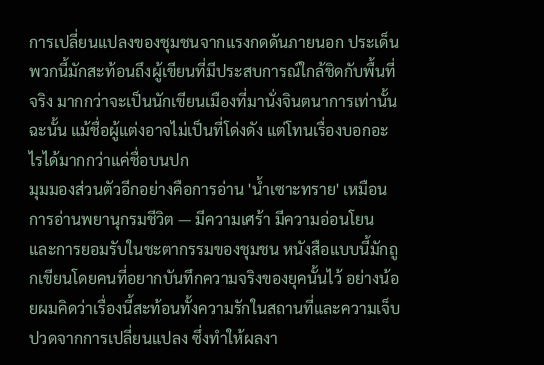การเปลี่ยนแปลงของชุมชนจากแรงกดดันภายนอก ประเด็นพวกนี้มักสะท้อนถึงผู้เขียนที่มีประสบการณ์ใกล้ชิดกับพื้นที่จริง มากกว่าจะเป็นนักเขียนเมืองที่มานั่งจินตนาการเท่านั้น ฉะนั้น แม้ชื่อผู้แต่งอาจไม่เป็นที่โด่งดัง แต่โทนเรื่องบอกอะไรได้มากกว่าแค่ชื่อบนปก
มุมมองส่วนตัวอีกอย่างคือการอ่าน 'น้ำเซาะทราย' เหมือนการอ่านพยานุกรมชีวิต — มีความเศร้า มีความอ่อนโยน และการยอมรับในชะตากรรมของชุมชน หนังสือแบบนี้มักถูกเขียนโดยคนที่อยากบันทึกความจริงของยุคนั้นไว้ อย่างน้อยผมคิดว่าเรื่องนี้สะท้อนทั้งความรักในสถานที่และความเจ็บปวดจากการเปลี่ยนแปลง ซึ่งทำให้ผลงา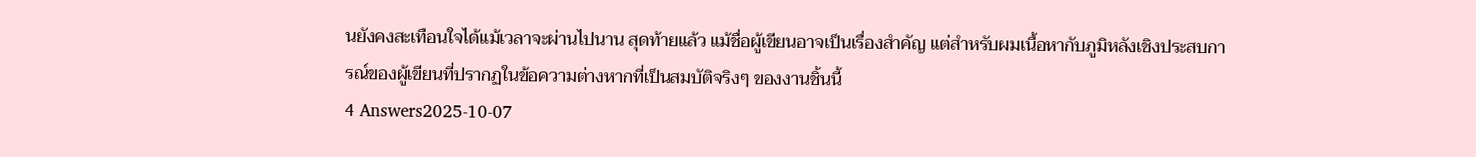นยังคงสะเทือนใจได้แม้เวลาจะผ่านไปนาน สุดท้ายแล้ว แม้ชื่อผู้เขียนอาจเป็นเรื่องสำคัญ แต่สำหรับผมเนื้อหากับภูมิหลังเชิงประสบการณ์ของผู้เขียนที่ปรากฏในข้อความต่างหากที่เป็นสมบัติจริงๆ ของงานชิ้นนี้
4 Answers2025-10-07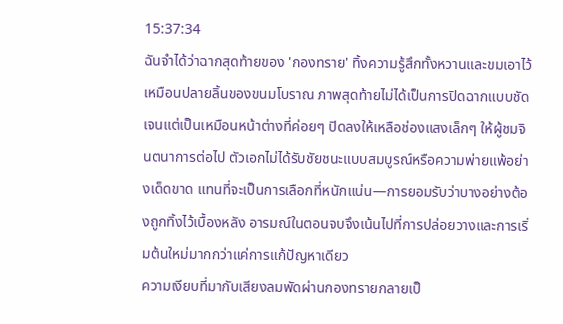15:37:34
ฉันจำได้ว่าฉากสุดท้ายของ 'กองทราย' ทิ้งความรู้สึกทั้งหวานและขมเอาไว้เหมือนปลายลิ้นของขนมโบราณ ภาพสุดท้ายไม่ได้เป็นการปิดฉากแบบชัดเจนแต่เป็นเหมือนหน้าต่างที่ค่อยๆ ปิดลงให้เหลือช่องแสงเล็กๆ ให้ผู้ชมจินตนาการต่อไป ตัวเอกไม่ได้รับชัยชนะแบบสมบูรณ์หรือความพ่ายแพ้อย่างเด็ดขาด แทนที่จะเป็นการเลือกที่หนักแน่น—การยอมรับว่าบางอย่างต้องถูกทิ้งไว้เบื้องหลัง อารมณ์ในตอนจบจึงเน้นไปที่การปล่อยวางและการเริ่มต้นใหม่มากกว่าแค่การแก้ปัญหาเดียว
ความเงียบที่มากับเสียงลมพัดผ่านกองทรายกลายเป็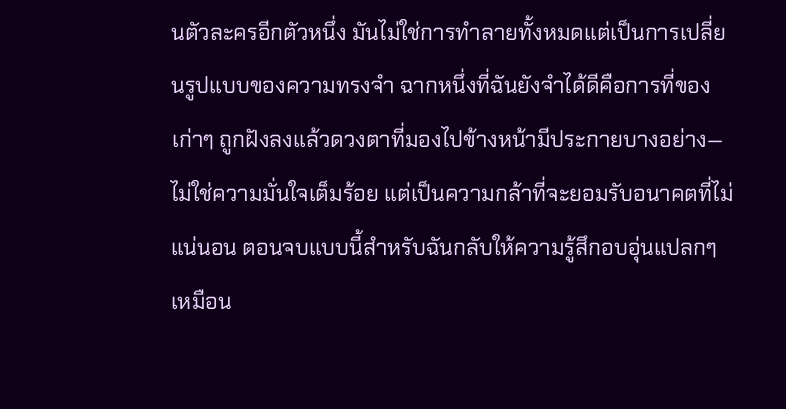นตัวละครอีกตัวหนึ่ง มันไม่ใช่การทำลายทั้งหมดแต่เป็นการเปลี่ยนรูปแบบของความทรงจำ ฉากหนึ่งที่ฉันยังจำได้ดีคือการที่ของเก่าๆ ถูกฝังลงแล้วดวงตาที่มองไปข้างหน้ามีประกายบางอย่าง—ไม่ใช่ความมั่นใจเต็มร้อย แต่เป็นความกล้าที่จะยอมรับอนาคตที่ไม่แน่นอน ตอนจบแบบนี้สำหรับฉันกลับให้ความรู้สึกอบอุ่นแปลกๆ เหมือน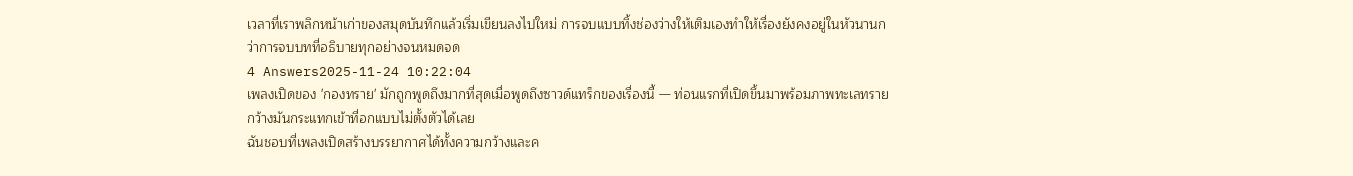เวลาที่เราพลิกหน้าเก่าของสมุดบันทึกแล้วเริ่มเขียนลงไปใหม่ การจบแบบทิ้งช่องว่างให้เติมเองทำให้เรื่องยังคงอยู่ในหัวนานกว่าการจบบทที่อธิบายทุกอย่างจนหมดจด
4 Answers2025-11-24 10:22:04
เพลงเปิดของ 'กองทราย' มักถูกพูดถึงมากที่สุดเมื่อพูดถึงซาวด์แทร็กของเรื่องนี้ — ท่อนแรกที่เปิดขึ้นมาพร้อมภาพทะเลทรายกว้างมันกระแทกเข้าที่อกแบบไม่ตั้งตัวได้เลย
ฉันชอบที่เพลงเปิดสร้างบรรยากาศได้ทั้งความกว้างและค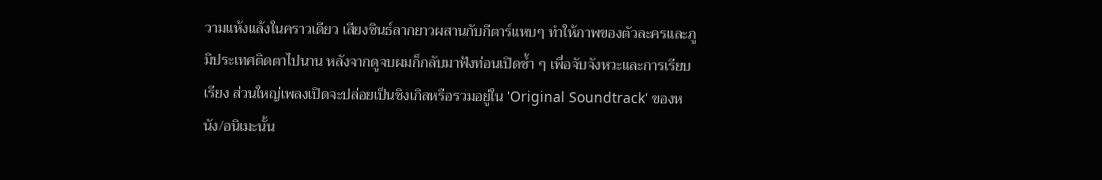วามแห้งแล้งในคราวเดียว เสียงซินธ์ลากยาวผสานกับกีตาร์แหบๆ ทำให้ภาพของตัวละครและภูมิประเทศติดตาไปนาน หลังจากดูจบผมก็กลับมาฟังท่อนเปิดซ้ำ ๆ เพื่อจับจังหวะและการเรียบเรียง ส่วนใหญ่เพลงเปิดจะปล่อยเป็นซิงเกิลหรือรวมอยู่ใน 'Original Soundtrack' ของหนัง/อนิเมะนั้น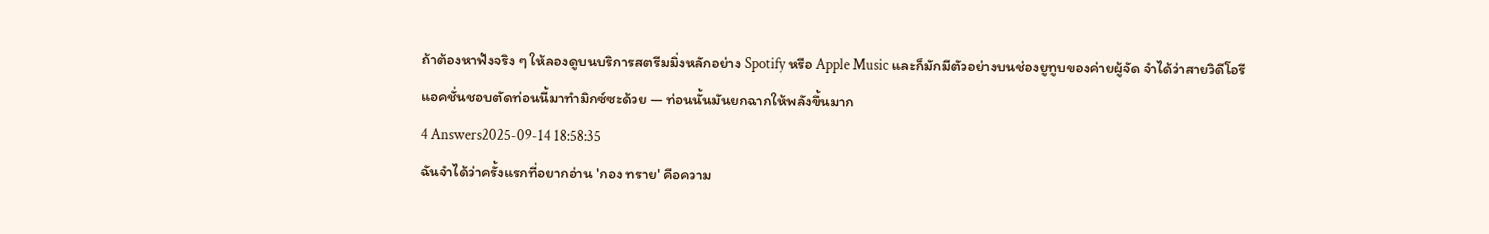ถ้าต้องหาฟังจริง ๆ ให้ลองดูบนบริการสตรีมมิ่งหลักอย่าง Spotify หรือ Apple Music และก็มักมีตัวอย่างบนช่องยูทูบของค่ายผู้จัด จำได้ว่าสายวิดีโอรีแอคชั่นชอบตัดท่อนนี้มาทำมิกซ์ซะด้วย — ท่อนนั้นมันยกฉากให้พลังขึ้นมาก
4 Answers2025-09-14 18:58:35
ฉันจำได้ว่าครั้งแรกที่อยากอ่าน 'กอง ทราย' คือความ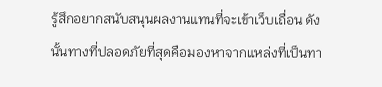รู้สึกอยากสนับสนุนผลงานแทนที่จะเข้าเว็บเถื่อน ดังนั้นทางที่ปลอดภัยที่สุดคือมองหาจากแหล่งที่เป็นทา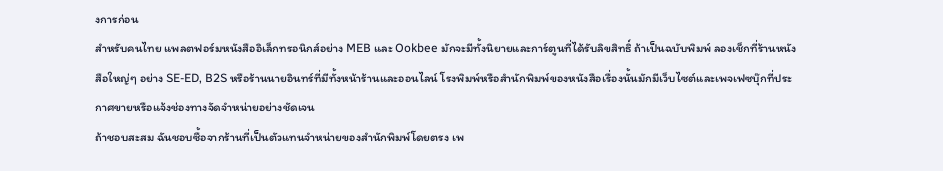งการก่อน
สำหรับคนไทย แพลตฟอร์มหนังสืออิเล็กทรอนิกส์อย่าง MEB และ Ookbee มักจะมีทั้งนิยายและการ์ตูนที่ได้รับลิขสิทธิ์ ถ้าเป็นฉบับพิมพ์ ลองเช็กที่ร้านหนังสือใหญ่ๆ อย่าง SE-ED, B2S หรือร้านนายอินทร์ที่มีทั้งหน้าร้านและออนไลน์ โรงพิมพ์หรือสำนักพิมพ์ของหนังสือเรื่องนั้นมักมีเว็บไซต์และเพจเฟซบุ๊กที่ประกาศขายหรือแจ้งช่องทางจัดจำหน่ายอย่างชัดเจน
ถ้าชอบสะสม ฉันชอบซื้อจากร้านที่เป็นตัวแทนจำหน่ายของสำนักพิมพ์โดยตรง เพ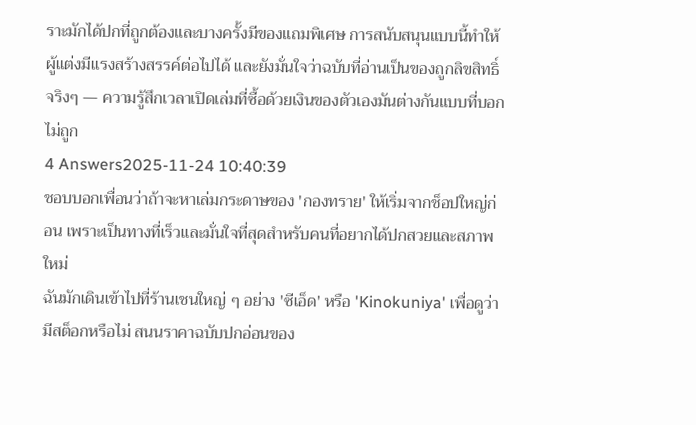ราะมักได้ปกที่ถูกต้องและบางครั้งมีของแถมพิเศษ การสนับสนุนแบบนี้ทำให้ผู้แต่งมีแรงสร้างสรรค์ต่อไปได้ และยังมั่นใจว่าฉบับที่อ่านเป็นของถูกลิขสิทธิ์จริงๆ — ความรู้สึกเวลาเปิดเล่มที่ซื้อด้วยเงินของตัวเองมันต่างกันแบบที่บอกไม่ถูก
4 Answers2025-11-24 10:40:39
ชอบบอกเพื่อนว่าถ้าจะหาเล่มกระดาษของ 'กองทราย' ให้เริ่มจากช็อปใหญ่ก่อน เพราะเป็นทางที่เร็วและมั่นใจที่สุดสำหรับคนที่อยากได้ปกสวยและสภาพใหม่
ฉันมักเดินเข้าไปที่ร้านเชนใหญ่ ๆ อย่าง 'ซีเอ็ด' หรือ 'Kinokuniya' เพื่อดูว่ามีสต็อกหรือไม่ สนนราคาฉบับปกอ่อนของ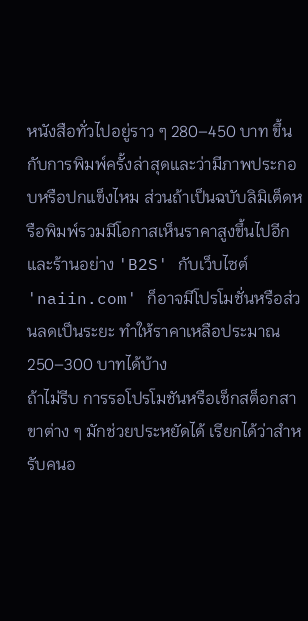หนังสือทั่วไปอยู่ราว ๆ 280–450 บาท ขึ้นกับการพิมพ์ครั้งล่าสุดและว่ามีภาพประกอบหรือปกแข็งไหม ส่วนถ้าเป็นฉบับลิมิเต็ดหรือพิมพ์รวมมีโอกาสเห็นราคาสูงขึ้นไปอีก และร้านอย่าง 'B2S' กับเว็บไซต์ 'naiin.com' ก็อาจมีโปรโมชั่นหรือส่วนลดเป็นระยะ ทำให้ราคาเหลือประมาณ 250–300 บาทได้บ้าง
ถ้าไม่รีบ การรอโปรโมชันหรือเช็กสต็อกสาขาต่าง ๆ มักช่วยประหยัดได้ เรียกได้ว่าสำหรับคนอ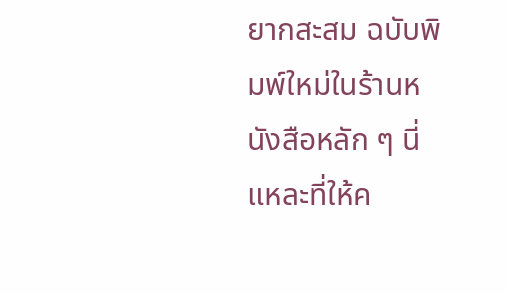ยากสะสม ฉบับพิมพ์ใหม่ในร้านหนังสือหลัก ๆ นี่แหละที่ให้ค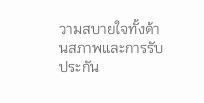วามสบายใจทั้งด้านสภาพและการรับประกัน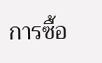การซื้อ